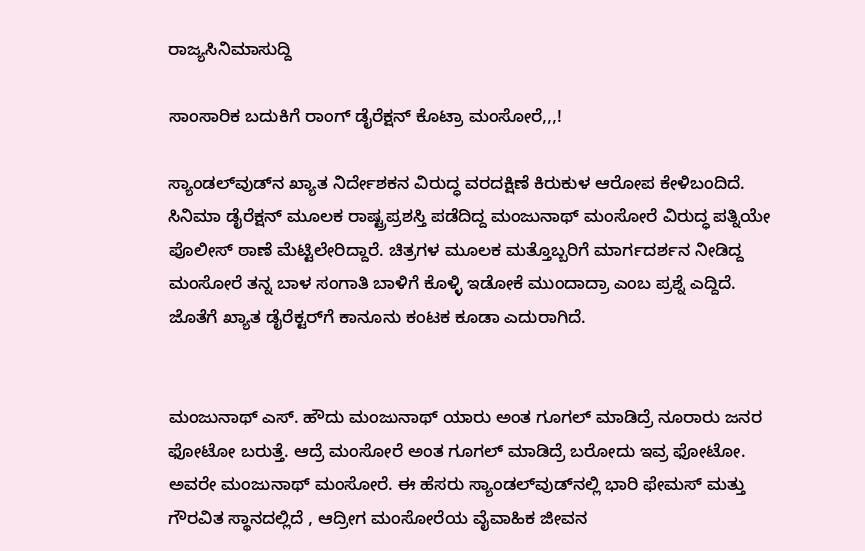ರಾಜ್ಯಸಿನಿಮಾಸುದ್ದಿ

ಸಾಂಸಾರಿಕ ಬದುಕಿಗೆ ರಾಂಗ್ ಡೈರೆಕ್ಷನ್ ಕೊಟ್ರಾ ಮಂಸೋರೆ,,,!

ಸ್ಯಾಂಡಲ್‌ವುಡ್‌ನ ಖ್ಯಾತ ನಿರ್ದೇಶಕನ ವಿರುದ್ಧ ವರದಕ್ಷಿಣೆ ಕಿರುಕುಳ ಆರೋಪ ಕೇಳಿಬಂದಿದೆ. ಸಿನಿಮಾ ಡೈರೆಕ್ಷನ್ ಮೂಲಕ ರಾಷ್ಟ್ರಪ್ರಶಸ್ತಿ ಪಡೆದಿದ್ದ ಮಂಜುನಾಥ್ ಮಂಸೋರೆ ವಿರುದ್ಧ ಪತ್ನಿಯೇ ಪೊಲೀಸ್ ಠಾಣೆ ಮೆಟ್ಟಿಲೇರಿದ್ದಾರೆ. ಚಿತ್ರಗಳ ಮೂಲಕ ಮತ್ತೊಬ್ಬರಿಗೆ ಮಾರ್ಗದರ್ಶನ ನೀಡಿದ್ದ ಮಂಸೋರೆ ತನ್ನ ಬಾಳ ಸಂಗಾತಿ ಬಾಳಿಗೆ ಕೊಳ್ಳಿ ಇಡೋಕೆ ಮುಂದಾದ್ರಾ ಎಂಬ ಪ್ರಶ್ನೆ ಎದ್ದಿದೆ. ಜೊತೆಗೆ ಖ್ಯಾತ ಡೈರೆಕ್ಟರ್‌ಗೆ ಕಾನೂನು ಕಂಟಕ ಕೂಡಾ ಎದುರಾಗಿದೆ.


ಮಂಜುನಾಥ್ ಎಸ್. ಹೌದು ಮಂಜುನಾಥ್ ಯಾರು ಅಂತ ಗೂಗಲ್ ಮಾಡಿದ್ರೆ ನೂರಾರು ಜನರ ಫೋಟೋ ಬರುತ್ತೆ. ಆದ್ರೆ ಮಂಸೋರೆ ಅಂತ ಗೂಗಲ್ ಮಾಡಿದ್ರೆ ಬರೋದು ಇವ್ರ ಫೋಟೋ. ಅವರೇ ಮಂಜುನಾಥ್ ಮಂಸೋರೆ. ಈ ಹೆಸರು ಸ್ಯಾಂಡಲ್‌ವುಡ್‌ನಲ್ಲಿ ಭಾರಿ ಫೇಮಸ್ ಮತ್ತು ಗೌರವಿತ ಸ್ಥಾನದಲ್ಲಿದೆ , ಆದ್ರೀಗ ಮಂಸೋರೆಯ ವೈವಾಹಿಕ ಜೀವನ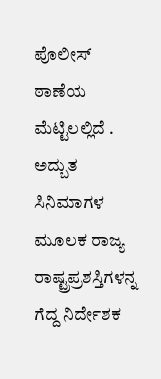ಪೊಲೀಸ್ ಠಾಣೆಯ ಮೆಟ್ಟಿಲಲ್ಲಿದೆ .
ಅದ್ಬುತ ಸಿನಿಮಾಗಳ ಮೂಲಕ ರಾಜ್ಯ ರಾಷ್ಟ್ರಪ್ರಶಸ್ತಿಗಳನ್ನ ಗೆದ್ದ ನಿರ್ದೇಶಕ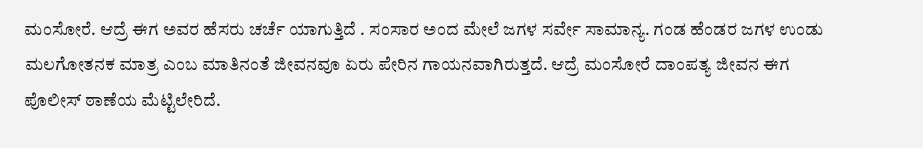ಮಂಸೋರೆ. ಆದ್ರೆ ಈಗ ಅವರ ಹೆಸರು ಚರ್ಚೆ ಯಾಗುತ್ತಿದೆ . ಸಂಸಾರ ಅಂದ ಮೇಲೆ ಜಗಳ ಸರ್ವೇ ಸಾಮಾನ್ಯ. ಗಂಡ ಹೆಂಡರ ಜಗಳ ಉಂಡು ಮಲಗೋತನಕ ಮಾತ್ರ ಎಂಬ ಮಾತಿನಂತೆ ಜೀವನವೂ ಏರು ಪೇರಿನ ಗಾಯನವಾಗಿರುತ್ತದೆ. ಆದ್ರೆ ಮಂಸೋರೆ ದಾಂಪತ್ಯ ಜೀವನ ಈಗ ಪೊಲೀಸ್ ಠಾಣೆಯ ಮೆಟ್ಟಿಲೇರಿದೆ.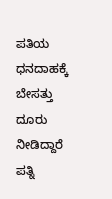ಪತಿಯ ಧನದಾಹಕ್ಕೆ ಬೇಸತ್ತು ದೂರು ನೀಡಿದ್ದಾರೆ ಪತ್ನಿ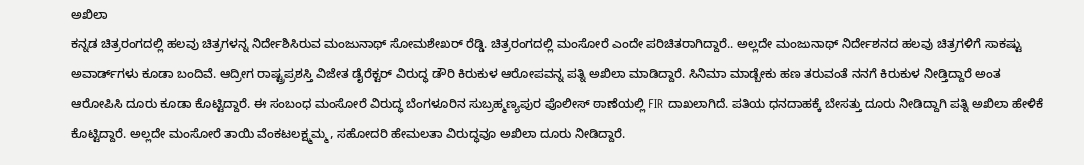ಅಖಿಲಾ
ಕನ್ನಡ ಚಿತ್ರರಂಗದಲ್ಲಿ ಹಲವು ಚಿತ್ರಗಳನ್ನ ನಿರ್ದೇಶಿಸಿರುವ ಮಂಜುನಾಥ್ ಸೋಮಶೇಖರ್ ರೆಡ್ಡಿ. ಚಿತ್ರರಂಗದಲ್ಲಿ ಮಂಸೋರೆ ಎಂದೇ ಪರಿಚಿತರಾಗಿದ್ದಾರೆ.. ಅಲ್ಲದೇ ಮಂಜುನಾಥ್ ನಿರ್ದೇಶನದ ಹಲವು ಚಿತ್ರಗಳಿಗೆ ಸಾಕಷ್ಟು ಅವಾರ್ಡ್‌ಗಳು ಕೂಡಾ ಬಂದಿವೆ. ಆದ್ರೀಗ ರಾಷ್ಟ್ರಪ್ರಶಸ್ತಿ ವಿಜೇತ ಡೈರೆಕ್ಟರ್ ವಿರುದ್ಧ ಡೌರಿ ಕಿರುಕುಳ ಆರೋಪವನ್ನ ಪತ್ನಿ ಅಖಿಲಾ ಮಾಡಿದ್ದಾರೆ. ಸಿನಿಮಾ ಮಾಡ್ಬೇಕು ಹಣ ತರುವಂತೆ ನನಗೆ ಕಿರುಕುಳ ನೀಡ್ತಿದ್ದಾರೆ ಅಂತ ಆರೋಪಿಸಿ ದೂರು ಕೂಡಾ ಕೊಟ್ಟಿದ್ದಾರೆ. ಈ ಸಂಬಂಧ ಮಂಸೋರೆ ವಿರುದ್ಧ ಬೆಂಗಳೂರಿನ ಸುಬ್ರಹ್ಮಣ್ಯಪುರ ಪೊಲೀಸ್ ಠಾಣೆಯಲ್ಲಿ FIR ದಾಖಲಾಗಿದೆ. ಪತಿಯ ಧನದಾಹಕ್ಕೆ ಬೇಸತ್ತು ದೂರು ನೀಡಿದ್ದಾಗಿ ಪತ್ನಿ ಅಖಿಲಾ ಹೇಳಿಕೆ ಕೊಟ್ಟಿದ್ದಾರೆ. ಅಲ್ಲದೇ ಮಂಸೋರೆ ತಾಯಿ ವೆಂಕಟಲಕ್ಷ್ಮಮ್ಮ, ಸಹೋದರಿ ಹೇಮಲತಾ ವಿರುದ್ಧವೂ ಅಖಿಲಾ ದೂರು ನೀಡಿದ್ದಾರೆ.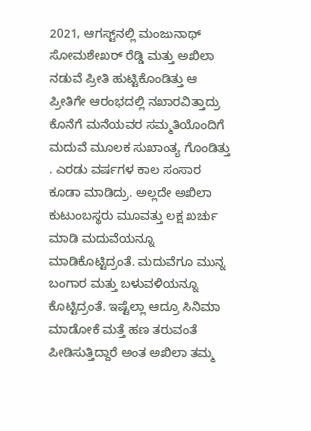2021, ಆಗಸ್ಟ್‌ನಲ್ಲಿ ಮಂಜುನಾಥ್ ಸೋಮಶೇಖರ್ ರೆಡ್ಡಿ ಮತ್ತು ಅಖಿಲಾ ನಡುವೆ ಪ್ರೀತಿ ಹುಟ್ಟಿಕೊಂಡಿತ್ತು ಆ ಪ್ರೀತಿಗೇ ಆರಂಭದಲ್ಲಿ ನಖಾರವಿತ್ತಾದ್ರು ಕೊನೆಗೆ ಮನೆಯವರ ಸಮ್ಮತಿಯೊಂದಿಗೆ ಮದುವೆ ಮೂಲಕ ಸುಖಾಂತ್ಯ ಗೊಂಡಿತ್ತು . ಎರಡು ವರ್ಷಗಳ ಕಾಲ ಸಂಸಾರ ಕೂಡಾ ಮಾಡಿದ್ರು. ಅಲ್ಲದೇ ಅಖಿಲಾ ಕುಟುಂಬಸ್ಥರು ಮೂವತ್ತು ಲಕ್ಷ ಖರ್ಚು ಮಾಡಿ ಮದುವೆಯನ್ನೂ ಮಾಡಿಕೊಟ್ಟಿದ್ರಂತೆ. ಮದುವೆಗೂ ಮುನ್ನ ಬಂಗಾರ ಮತ್ತು ಬಳುವಳಿಯನ್ನೂ ಕೊಟ್ಟಿದ್ರಂತೆ. ಇಷ್ಟೆಲ್ಲಾ ಆದ್ರೂ ಸಿನಿಮಾ ಮಾಡೋಕೆ ಮತ್ತೆ ಹಣ ತರುವಂತೆ ಪೀಡಿಸುತ್ತಿದ್ದಾರೆ ಅಂತ ಅಖಿಲಾ ತಮ್ಮ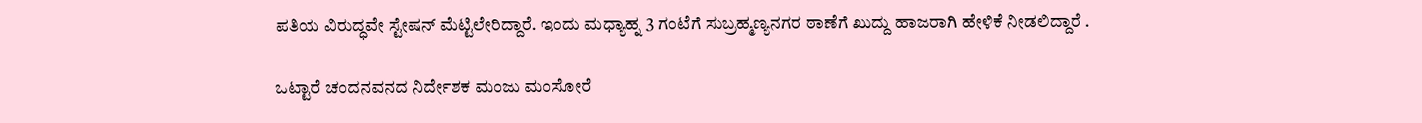ಪತಿಯ ವಿರುದ್ಧವೇ ಸ್ಟೇಷನ್ ಮೆಟ್ಟಿಲೇರಿದ್ದಾರೆ. ಇಂದು ಮಧ್ಯಾಹ್ನ 3 ಗಂಟೆಗೆ ಸುಬ್ರಹ್ಮಣ್ಯನಗರ ಠಾಣೆಗೆ ಖುದ್ದು ಹಾಜರಾಗಿ ಹೇಳಿಕೆ ನೀಡಲಿದ್ದಾರೆ .

ಒಟ್ಟಾರೆ ಚಂದನವನದ ನಿರ್ದೇಶಕ ಮಂಜು ಮಂಸೋರೆ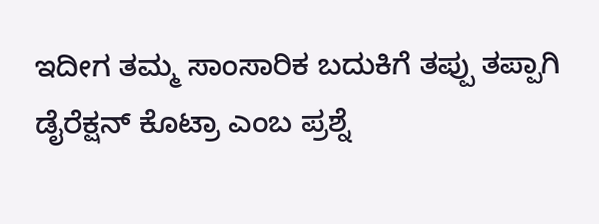ಇದೀಗ ತಮ್ಮ ಸಾಂಸಾರಿಕ ಬದುಕಿಗೆ ತಪ್ಪು ತಪ್ಪಾಗಿ ಡೈರೆಕ್ಷನ್ ಕೊಟ್ರಾ ಎಂಬ ಪ್ರಶ್ನೆ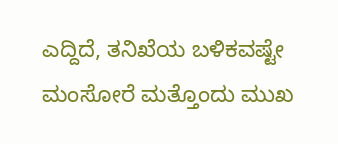ಎದ್ದಿದೆ, ತನಿಖೆಯ ಬಳಿಕವಷ್ಟೇ ಮಂಸೋರೆ ಮತ್ತೊಂದು ಮುಖ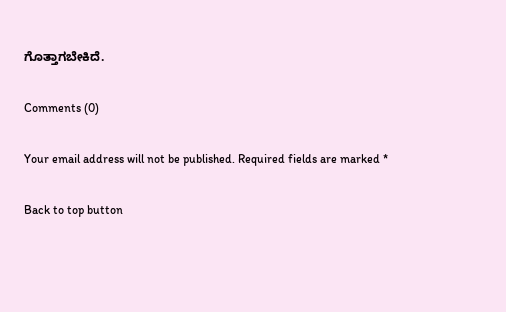ಗೊತ್ತಾಗಬೇಕಿದೆ.

Comments (0)

Your email address will not be published. Required fields are marked *

Back to top button